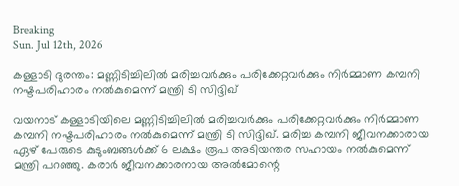Breaking
Sun. Jul 12th, 2026

കള്ളാടി ദുരന്തം: മണ്ണിടിച്ചിലില്‍ മരിച്ചവര്‍ക്കും പരിക്കേറ്റവര്‍ക്കും നിര്‍മ്മാണ കമ്പനി നഷ്ടപരിഹാരം നല്‍കുമെന്ന് മന്ത്രി ടി സിദ്ദിഖ്

വയനാട് കള്ളാടിയിലെ മണ്ണിടിച്ചിലില്‍ മരിച്ചവര്‍ക്കും പരിക്കേറ്റവര്‍ക്കും നിര്‍മ്മാണ കമ്പനി നഷ്ടപരിഹാരം നല്‍കുമെന്ന് മന്ത്രി ടി സിദ്ദിഖ്. മരിച്ച കമ്പനി ജീവനക്കാരായ ഏഴ് പേരുടെ കുടുംബങ്ങള്‍ക്ക് 6 ലക്ഷം രൂപ അടിയന്തര സഹായം നല്‍കുമെന്ന് മന്ത്രി പറഞ്ഞു. കരാര്‍ ജീവനക്കാരനായ അല്‍മോന്റെ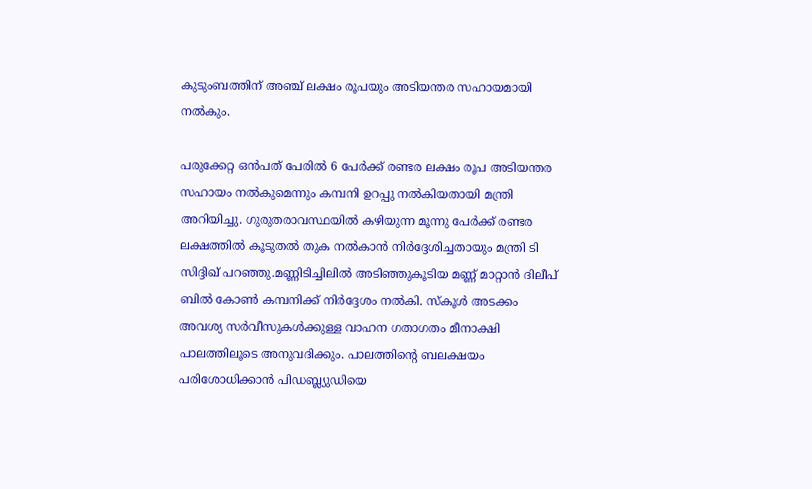കുടുംബത്തിന് അഞ്ച് ലക്ഷം രൂപയും അടിയന്തര സഹായമായി നല്‍കും.

പരുക്കേറ്റ ഒന്‍പത് പേരില്‍ 6 പേര്‍ക്ക് രണ്ടര ലക്ഷം രൂപ അടിയന്തര സഹായം നല്‍കുമെന്നും കമ്പനി ഉറപ്പു നല്‍കിയതായി മന്ത്രി അറിയിച്ചു. ഗുരുതരാവസ്ഥയില്‍ കഴിയുന്ന മൂന്നു പേര്‍ക്ക് രണ്ടര ലക്ഷത്തില്‍ കൂടുതല്‍ തുക നല്‍കാന്‍ നിര്‍ദ്ദേശിച്ചതായും മന്ത്രി ടി സിദ്ദിഖ് പറഞ്ഞു.മണ്ണിടിച്ചിലില്‍ അടിഞ്ഞുകൂടിയ മണ്ണ് മാറ്റാന്‍ ദിലീപ് ബില്‍ കോണ്‍ കമ്പനിക്ക് നിര്‍ദ്ദേശം നല്‍കി. സ്‌കൂള്‍ അടക്കം അവശ്യ സര്‍വീസുകള്‍ക്കുള്ള വാഹന ഗതാഗതം മീനാക്ഷി പാലത്തിലൂടെ അനുവദിക്കും. പാലത്തിന്റെ ബലക്ഷയം പരിശോധിക്കാന്‍ പിഡബ്ല്യുഡിയെ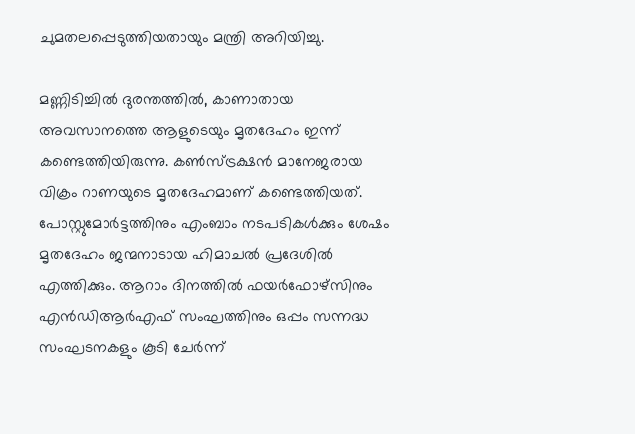ചുമതലപ്പെടുത്തിയതായും മന്ത്രി അറിയിച്ചു.

മണ്ണിടിച്ചില്‍ ദുരന്തത്തില്‍, കാണാതായ അവസാനത്തെ ആളുടെയും മൃതദേഹം ഇന്ന് കണ്ടെത്തിയിരുന്നു. കണ്‍സ്ട്രക്ഷന്‍ മാനേജരായ വിക്രം റാണയുടെ മൃതദേഹമാണ് കണ്ടെത്തിയത്. പോസ്റ്റുമോര്‍ട്ടത്തിനും എംബാം നടപടികള്‍ക്കും ശേഷം മൃതദേഹം ജന്മനാടായ ഹിമാചല്‍ പ്രദേശില്‍ എത്തിക്കും. ആറാം ദിനത്തില്‍ ഫയര്‍ഫോഴ്‌സിനും എന്‍ഡിആര്‍എഫ് സംഘത്തിനും ഒപ്പം സന്നദ്ധ സംഘടനകളും കൂടി ചേര്‍ന്ന്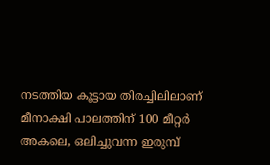നടത്തിയ കൂട്ടായ തിരച്ചിലിലാണ് മീനാക്ഷി പാലത്തിന് 100 മീറ്റര്‍ അകലെ, ഒലിച്ചുവന്ന ഇരുമ്പ്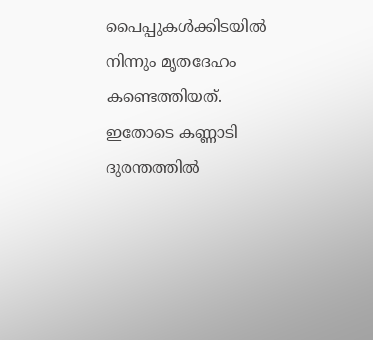പൈപ്പുകള്‍ക്കിടയില്‍ നിന്നും മൃതദേഹം കണ്ടെത്തിയത്. ഇതോടെ കണ്ണാടി ദുരന്തത്തില്‍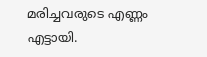മരിച്ചവരുടെ എണ്ണം എട്ടായി.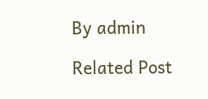By admin

Related Post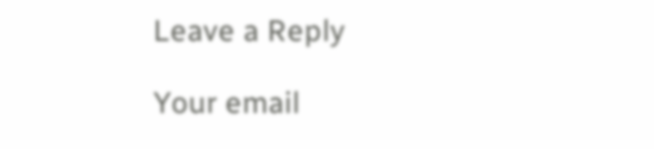Leave a Reply

Your email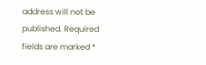address will not be published. Required fields are marked *